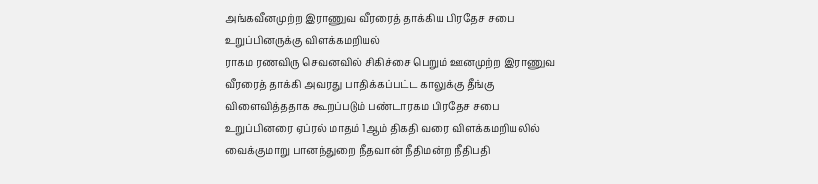அங்கவீனமுற்ற இராணுவ வீரரைத் தாக்கிய பிரதேச சபை உறுப்பினருக்கு விளக்கமறியல்
ராகம ரணவிரு செவனவில் சிகிச்சை பெறும் ஊனமுற்ற இராணுவ வீரரைத் தாக்கி அவரது பாதிக்கப்பட்ட காலுக்கு தீங்கு விளைவித்ததாக கூறப்படும் பண்டாரகம பிரதேச சபை உறுப்பினரை ஏப்ரல் மாதம் 1ஆம் திகதி வரை விளக்கமறியலில் வைக்குமாறு பானந்துறை நீதவான் நீதிமன்ற நீதிபதி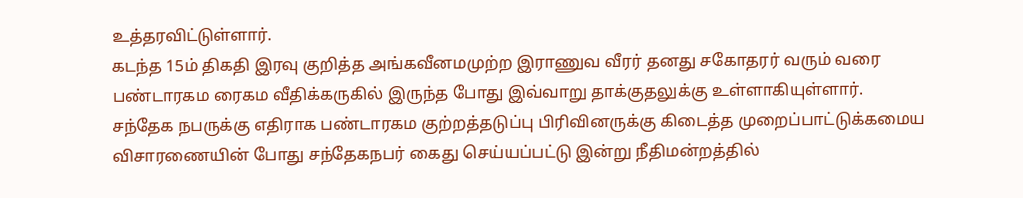உத்தரவிட்டுள்ளார்.
கடந்த 15ம் திகதி இரவு குறித்த அங்கவீனமமுற்ற இராணுவ வீரர் தனது சகோதரர் வரும் வரை பண்டாரகம ரைகம வீதிக்கருகில் இருந்த போது இவ்வாறு தாக்குதலுக்கு உள்ளாகியுள்ளார்.
சந்தேக நபருக்கு எதிராக பண்டாரகம குற்றத்தடுப்பு பிரிவினருக்கு கிடைத்த முறைப்பாட்டுக்கமைய விசாரணையின் போது சந்தேகநபர் கைது செய்யப்பட்டு இன்று நீதிமன்றத்தில்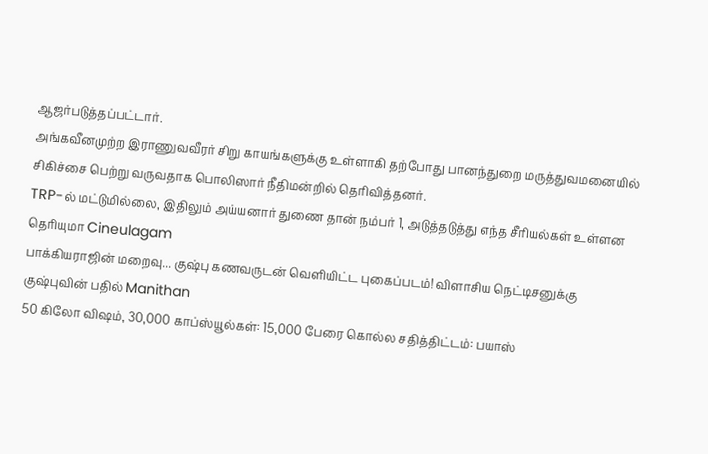ஆஜர்படுத்தப்பட்டார்.
அங்கவீனமுற்ற இராணுவவீரர் சிறு காயங்களுக்கு உள்ளாகி தற்போது பானந்துறை மருத்துவமனையில் சிகிச்சை பெற்று வருவதாக பொலிஸார் நீதிமன்றில் தெரிவித்தனர்.
TRP-ல் மட்டுமில்லை, இதிலும் அய்யனார் துணை தான் நம்பர் 1, அடுத்தடுத்து எந்த சீரியல்கள் உள்ளன தெரியுமா Cineulagam
பாக்கியராஜின் மறைவு... குஷ்பு கணவருடன் வெளியிட்ட புகைப்படம்! விளாசிய நெட்டிசனுக்கு குஷ்புவின் பதில் Manithan
50 கிலோ விஷம், 30,000 காப்ஸ்யூல்கள்: 15,000 பேரை கொல்ல சதித்திட்டம்: பயாஸ்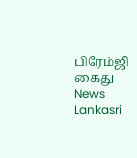பிரேம்ஜி கைது News Lankasri